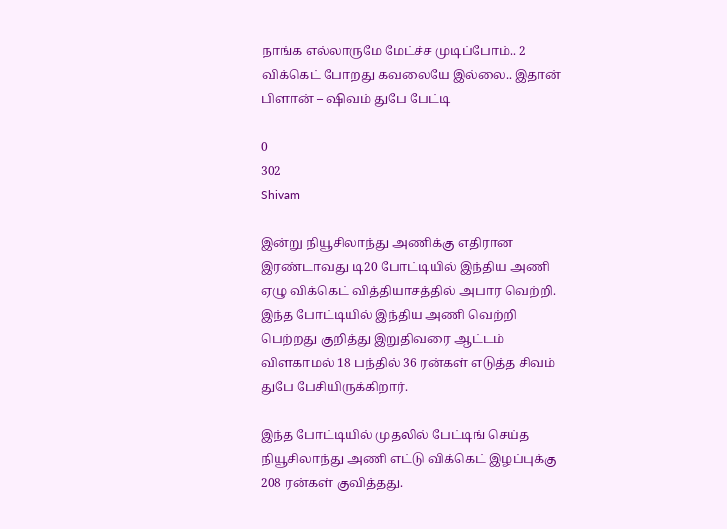நாங்க எல்லாருமே மேட்ச்ச முடிப்போம்.. 2 விக்கெட் போறது கவலையே இல்லை.. இதான் பிளான் – ஷிவம் துபே பேட்டி

0
302
Shivam

இன்று நியூசிலாந்து அணிக்கு எதிரான இரண்டாவது டி20 போட்டியில் இந்திய அணி ஏழு விக்கெட் வித்தியாசத்தில் அபார வெற்றி. இந்த போட்டியில் இந்திய அணி வெற்றி பெற்றது குறித்து இறுதிவரை ஆட்டம் விளகாமல் 18 பந்தில் 36 ரன்கள் எடுத்த சிவம் துபே பேசியிருக்கிறார்.

இந்த போட்டியில் முதலில் பேட்டிங் செய்த நியூசிலாந்து அணி எட்டு விக்கெட் இழப்புக்கு 208 ரன்கள் குவித்தது.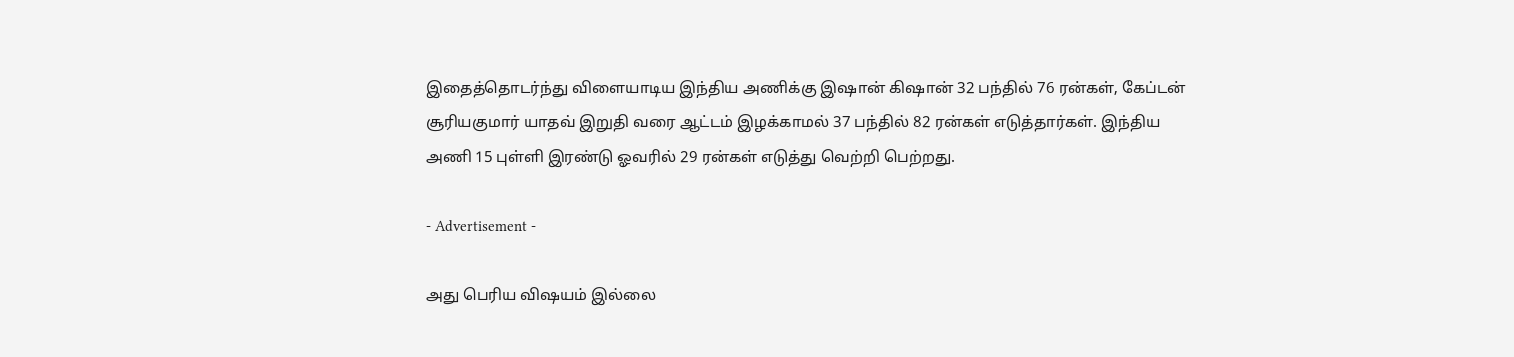இதைத்தொடர்ந்து விளையாடிய இந்திய அணிக்கு இஷான் கிஷான் 32 பந்தில் 76 ரன்கள், கேப்டன் சூரியகுமார் யாதவ் இறுதி வரை ஆட்டம் இழக்காமல் 37 பந்தில் 82 ரன்கள் எடுத்தார்கள். இந்திய அணி 15 புள்ளி இரண்டு ஓவரில் 29 ரன்கள் எடுத்து வெற்றி பெற்றது.

- Advertisement -

அது பெரிய விஷயம் இல்லை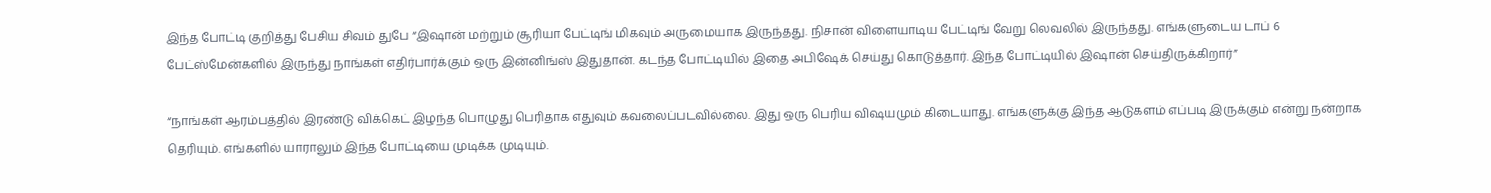இந்த போட்டி குறித்து பேசிய சிவம் துபே “இஷான் மற்றும் சூரியா பேட்டிங் மிகவும் அருமையாக இருந்தது. நிசான் விளையாடிய பேட்டிங் வேறு லெவலில் இருந்தது. எங்களுடைய டாப் 6 பேட்ஸ்மேன்களில் இருந்து நாங்கள் எதிர்பார்க்கும் ஒரு இன்னிங்ஸ் இதுதான். கடந்த போட்டியில் இதை அபிஷேக் செய்து கொடுத்தார். இந்த போட்டியில் இஷான் செய்திருக்கிறார்”

“நாங்கள் ஆரம்பத்தில் இரண்டு விக்கெட் இழந்த பொழுது பெரிதாக எதுவும் கவலைப்படவில்லை. இது ஒரு பெரிய விஷயமும் கிடையாது. எங்களுக்கு இந்த ஆடுகளம் எப்படி இருக்கும் என்று நன்றாக தெரியும். எங்களில் யாராலும் இந்த போட்டியை முடிக்க முடியும்.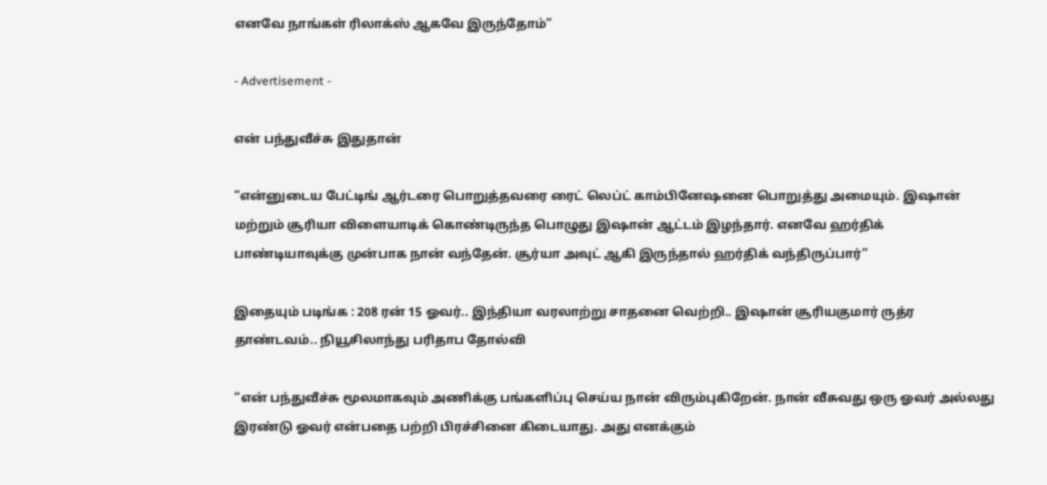எனவே நாங்கள் ரிலாக்ஸ் ஆகவே இருந்தோம்”

- Advertisement -

என் பந்துவீச்சு இதுதான்

“என்னுடைய பேட்டிங் ஆர்டரை பொறுத்தவரை ரைட் லெப்ட் காம்பினேஷனை பொறுத்து அமையும். இஷான் மற்றும் சூரியா விளையாடிக் கொண்டிருந்த பொழுது இஷான் ஆட்டம் இழந்தார். எனவே ஹர்திக் பாண்டியாவுக்கு முன்பாக நான் வந்தேன். சூர்யா அவுட் ஆகி இருந்தால் ஹர்திக் வந்திருப்பார்”

இதையும் படிங்க : 208 ரன் 15 ஓவர்.. இந்தியா வரலாற்று சாதனை வெற்றி.. இஷான் சூரியகுமார் ருத்ர தாண்டவம்.. நியூசிலாந்து பரிதாப தோல்வி

“என் பந்துவீச்சு மூலமாகவும் அணிக்கு பங்களிப்பு செய்ய நான் விரும்புகிறேன். நான் வீசுவது ஒரு ஓவர் அல்லது இரண்டு ஓவர் என்பதை பற்றி பிரச்சினை கிடையாது. அது எனக்கும்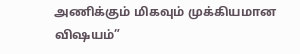அணிக்கும் மிகவும் முக்கியமான விஷயம்”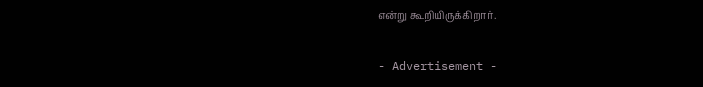என்று கூறியிருக்கிறார்.

- Advertisement -